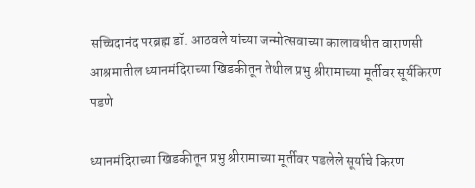सच्चिदानंद परब्रह्म डॉ. आठवले यांच्या जन्मोत्सवाच्या कालावधीत वाराणसी आश्रमातील ध्यानमंदिराच्या खिडकीतून तेथील प्रभु श्रीरामाच्या मूर्तीवर सूर्यकिरण पडणे

ध्यानमंदिराच्या खिडकीतून प्रभु श्रीरामाच्या मूर्तीवर पडलेले सूर्याचे किरण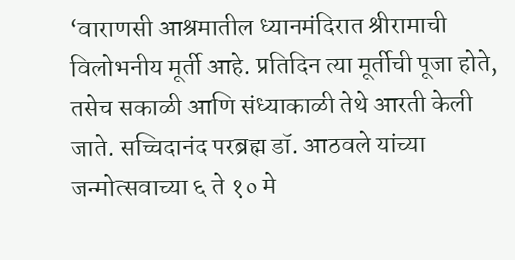‘वाराणसी आश्रमातील ध्यानमंदिरात श्रीरामाची विलोभनीय मूर्ती आहे. प्रतिदिन त्या मूर्तीची पूजा होते, तसेच सकाळी आणि संध्याकाळी तेथे आरती केली जाते. सच्चिदानंद परब्रह्म डॉ. आठवले यांच्या जन्मोत्सवाच्या ६ ते १० मे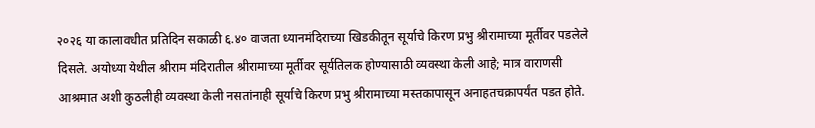२०२६ या कालावधीत प्रतिदिन सकाळी ६.४० वाजता ध्यानमंदिराच्या खिडकीतून सूर्याचे किरण प्रभु श्रीरामाच्या मूर्तीवर पडलेले दिसले. अयोध्या येथील श्रीराम मंदिरातील श्रीरामाच्या मूर्तीवर सूर्यतिलक होण्यासाठी व्यवस्था केली आहे; मात्र वाराणसी आश्रमात अशी कुठलीही व्यवस्था केली नसतांनाही सूर्याचे किरण प्रभु श्रीरामाच्या मस्तकापासून अनाहतचक्रापर्यंत पडत होते.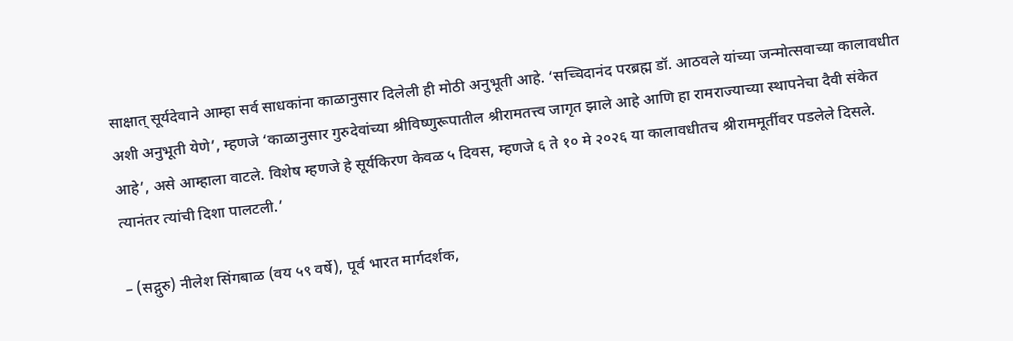साक्षात् सूर्यदेवाने आम्हा सर्व साधकांना काळानुसार दिलेली ही मोठी अनुभूती आहे. ‘सच्चिदानंद परब्रह्म डॉ. आठवले यांच्या जन्मोत्सवाच्या कालावधीत अशी अनुभूती येणे’, म्हणजे ‘काळानुसार गुरुदेवांच्या श्रीविष्णुरूपातील श्रीरामतत्त्व जागृत झाले आहे आणि हा रामराज्याच्या स्थापनेचा दैवी संकेत आहे’, असे आम्हाला वाटले. विशेष म्हणजे हे सूर्यकिरण केवळ ५ दिवस, म्हणजे ६ ते १० मे २०२६ या कालावधीतच श्रीराममूर्तीवर पडलेले दिसले. त्यानंतर त्यांची दिशा पालटली.’

– (सद्गुरु) नीलेश सिंगबाळ (वय ५९ वर्षे), पूर्व भारत मार्गदर्शक,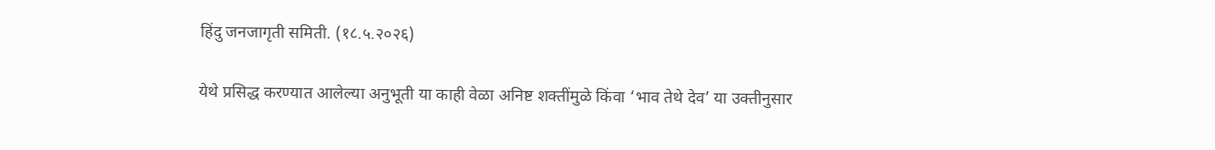हिंदु जनजागृती समिती. (१८.५.२०२६)

येथे प्रसिद्ध करण्यात आलेल्या अनुभूती या काही वेळा अनिष्ट शक्तींमुळे किंवा ‘भाव तेथे देव’ या उक्तीनुसार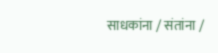साधकांना / संतांना /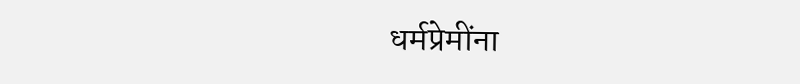धर्मप्रेमींना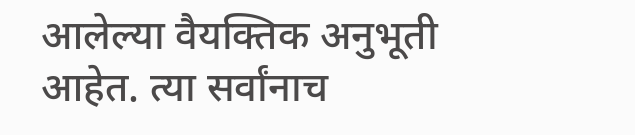आलेल्या वैयक्तिक अनुभूती आहेत. त्या सर्वांनाच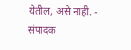येतील, असे नाही. - संपादक